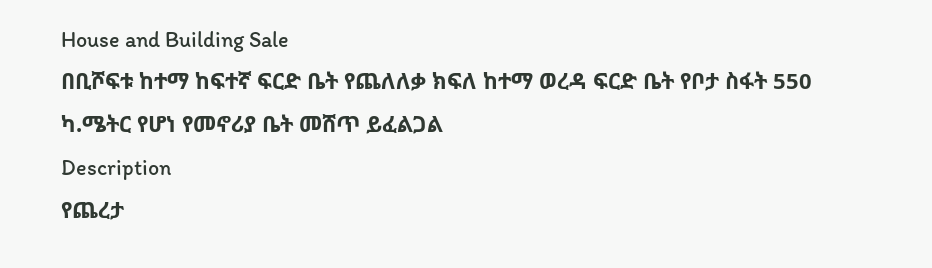House and Building Sale
በቢሾፍቱ ከተማ ከፍተኛ ፍርድ ቤት የጨለለቃ ክፍለ ከተማ ወረዳ ፍርድ ቤት የቦታ ስፋት 550 ካ.ሜትር የሆነ የመኖሪያ ቤት መሸጥ ይፈልጋል
Description
የጨረታ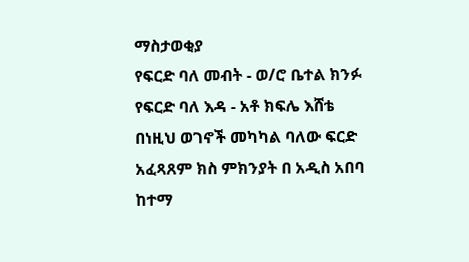ማስታወቂያ
የፍርድ ባለ መብት - ወ/ሮ ቤተል ክንፉ
የፍርድ ባለ እዳ - አቶ ክፍሌ እሸቴ
በነዚህ ወገኖች መካካል ባለው ፍርድ አፈጻጸም ክስ ምክንያት በ አዲስ አበባ ከተማ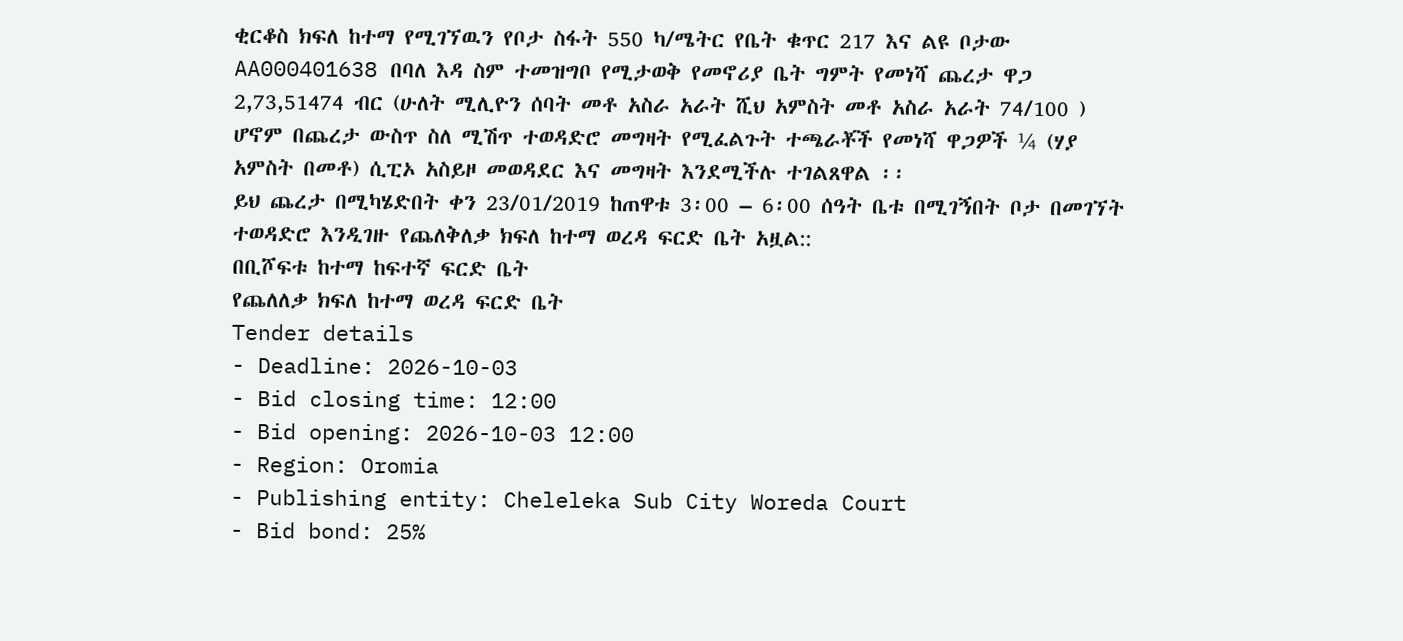ቂርቆስ ክፍለ ከተማ የሚገኘዉን የቦታ ስፋት 550 ካ/ሜትር የቤት ቁጥር 217 እና ልዩ ቦታው AA000401638 በባለ እዳ ስም ተመዝግቦ የሚታወቅ የመኖሪያ ቤት ግምት የመነሻ ጨረታ ዋጋ 2,73,51474 ብር (ሁለት ሚሊዮን ሰባት መቶ አስራ አራት ሺህ አምስት መቶ አስራ አራት 74/100 ) ሆኖም በጨረታ ውስጥ ስለ ሚሽጥ ተወዳድሮ መግዛት የሚፈልጉት ተጫራቾች የመነሻ ዋጋዎች ¼ (ሃያ አምስት በመቶ) ሲፒኦ አስይዞ መወዳደር እና መግዛት እንደሚችሉ ተገልጸዋል ፡፡
ይህ ጨረታ በሚካሄድበት ቀን 23/01/2019 ከጠዋቱ 3፡00 – 6፡00 ሰዓት ቤቱ በሚገኝበት ቦታ በመገኘት ተወዳድሮ እንዲገዙ የጨለቅለቃ ክፍለ ከተማ ወረዳ ፍርድ ቤት አዟል::
በቢሾፍቱ ከተማ ከፍተኛ ፍርድ ቤት
የጨለለቃ ክፍለ ከተማ ወረዳ ፍርድ ቤት
Tender details
- Deadline: 2026-10-03
- Bid closing time: 12:00
- Bid opening: 2026-10-03 12:00
- Region: Oromia
- Publishing entity: Cheleleka Sub City Woreda Court
- Bid bond: 25%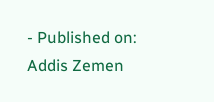- Published on: Addis Zemen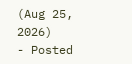(Aug 25, 2026)
- Posted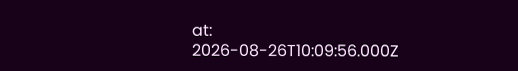at: 2026-08-26T10:09:56.000Z